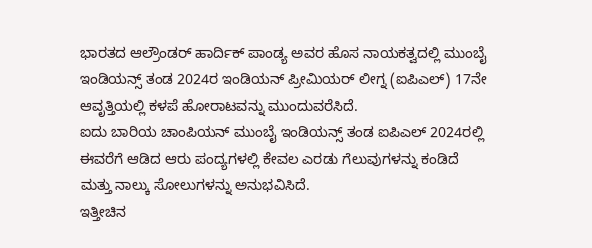ಭಾರತದ ಆಲ್ರೌಂಡರ್ ಹಾರ್ದಿಕ್ ಪಾಂಡ್ಯ ಅವರ ಹೊಸ ನಾಯಕತ್ವದಲ್ಲಿ ಮುಂಬೈ ಇಂಡಿಯನ್ಸ್ ತಂಡ 2024ರ ಇಂಡಿಯನ್ ಪ್ರೀಮಿಯರ್ ಲೀಗ್ನ (ಐಪಿಎಲ್) 17ನೇ ಆವೃತ್ತಿಯಲ್ಲಿ ಕಳಪೆ ಹೋರಾಟವನ್ನು ಮುಂದುವರೆಸಿದೆ.
ಐದು ಬಾರಿಯ ಚಾಂಪಿಯನ್ ಮುಂಬೈ ಇಂಡಿಯನ್ಸ್ ತಂಡ ಐಪಿಎಲ್ 2024ರಲ್ಲಿ ಈವರೆಗೆ ಆಡಿದ ಆರು ಪಂದ್ಯಗಳಲ್ಲಿ ಕೇವಲ ಎರಡು ಗೆಲುವುಗಳನ್ನು ಕಂಡಿದೆ ಮತ್ತು ನಾಲ್ಕು ಸೋಲುಗಳನ್ನು ಅನುಭವಿಸಿದೆ.
ಇತ್ತೀಚಿನ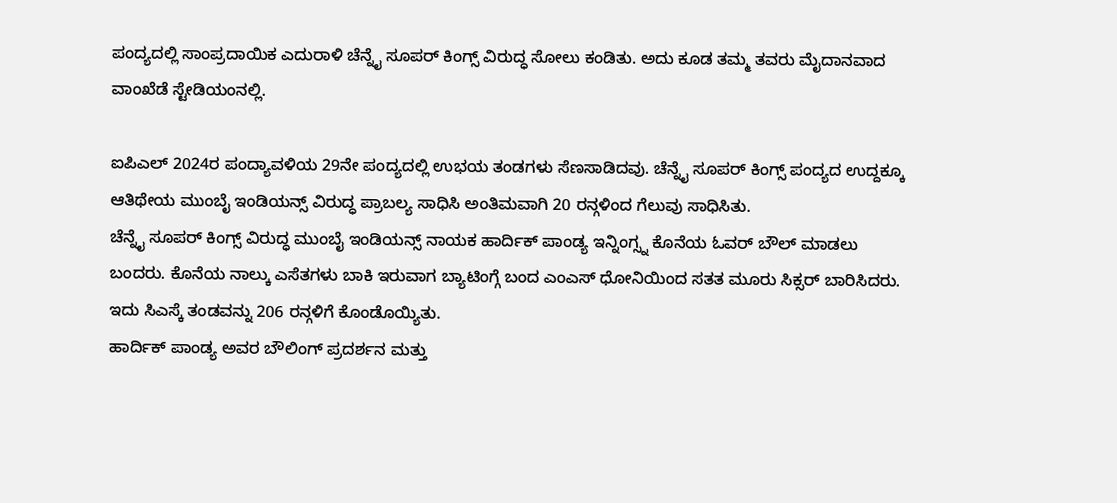ಪಂದ್ಯದಲ್ಲಿ ಸಾಂಪ್ರದಾಯಿಕ ಎದುರಾಳಿ ಚೆನ್ನೈ ಸೂಪರ್ ಕಿಂಗ್ಸ್ ವಿರುದ್ಧ ಸೋಲು ಕಂಡಿತು. ಅದು ಕೂಡ ತಮ್ಮ ತವರು ಮೈದಾನವಾದ ವಾಂಖೆಡೆ ಸ್ಟೇಡಿಯಂನಲ್ಲಿ.

ಐಪಿಎಲ್ 2024ರ ಪಂದ್ಯಾವಳಿಯ 29ನೇ ಪಂದ್ಯದಲ್ಲಿ ಉಭಯ ತಂಡಗಳು ಸೆಣಸಾಡಿದವು. ಚೆನ್ನೈ ಸೂಪರ್ ಕಿಂಗ್ಸ್ ಪಂದ್ಯದ ಉದ್ದಕ್ಕೂ ಆತಿಥೇಯ ಮುಂಬೈ ಇಂಡಿಯನ್ಸ್ ವಿರುದ್ಧ ಪ್ರಾಬಲ್ಯ ಸಾಧಿಸಿ ಅಂತಿಮವಾಗಿ 20 ರನ್ಗಳಿಂದ ಗೆಲುವು ಸಾಧಿಸಿತು.
ಚೆನ್ನೈ ಸೂಪರ್ ಕಿಂಗ್ಸ್ ವಿರುದ್ಧ ಮುಂಬೈ ಇಂಡಿಯನ್ಸ್ ನಾಯಕ ಹಾರ್ದಿಕ್ ಪಾಂಡ್ಯ ಇನ್ನಿಂಗ್ಸ್ನ ಕೊನೆಯ ಓವರ್ ಬೌಲ್ ಮಾಡಲು ಬಂದರು. ಕೊನೆಯ ನಾಲ್ಕು ಎಸೆತಗಳು ಬಾಕಿ ಇರುವಾಗ ಬ್ಯಾಟಿಂಗ್ಗೆ ಬಂದ ಎಂಎಸ್ ಧೋನಿಯಿಂದ ಸತತ ಮೂರು ಸಿಕ್ಸರ್ ಬಾರಿಸಿದರು. ಇದು ಸಿಎಸ್ಕೆ ತಂಡವನ್ನು 206 ರನ್ಗಳಿಗೆ ಕೊಂಡೊಯ್ಯಿತು.
ಹಾರ್ದಿಕ್ ಪಾಂಡ್ಯ ಅವರ ಬೌಲಿಂಗ್ ಪ್ರದರ್ಶನ ಮತ್ತು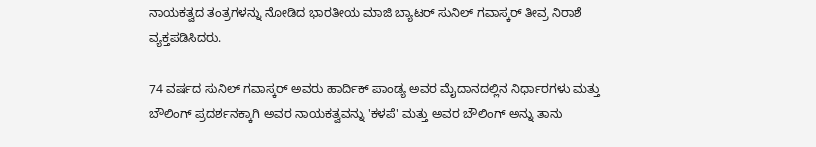ನಾಯಕತ್ವದ ತಂತ್ರಗಳನ್ನು ನೋಡಿದ ಭಾರತೀಯ ಮಾಜಿ ಬ್ಯಾಟರ್ ಸುನಿಲ್ ಗವಾಸ್ಕರ್ ತೀವ್ರ ನಿರಾಶೆ ವ್ಯಕ್ತಪಡಿಸಿದರು.

74 ವರ್ಷದ ಸುನಿಲ್ ಗವಾಸ್ಕರ್ ಅವರು ಹಾರ್ದಿಕ್ ಪಾಂಡ್ಯ ಅವರ ಮೈದಾನದಲ್ಲಿನ ನಿರ್ಧಾರಗಳು ಮತ್ತು ಬೌಲಿಂಗ್ ಪ್ರದರ್ಶನಕ್ಕಾಗಿ ಅವರ ನಾಯಕತ್ವವನ್ನು 'ಕಳಪೆ' ಮತ್ತು ಅವರ ಬೌಲಿಂಗ್ ಅನ್ನು ತಾನು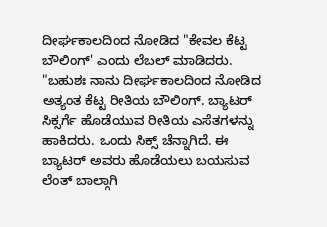ದೀರ್ಘಕಾಲದಿಂದ ನೋಡಿದ "ಕೇವಲ ಕೆಟ್ಟ ಬೌಲಿಂಗ್' ಎಂದು ಲೆಬಲ್ ಮಾಡಿದರು.
"ಬಹುಶಃ ನಾನು ದೀರ್ಘಕಾಲದಿಂದ ನೋಡಿದ ಅತ್ಯಂತ ಕೆಟ್ಟ ರೀತಿಯ ಬೌಲಿಂಗ್. ಬ್ಯಾಟರ್ ಸಿಕ್ಸರ್ಗೆ ಹೊಡೆಯುವ ರೀತಿಯ ಎಸೆತಗಳನ್ನು ಹಾಕಿದರು. ಒಂದು ಸಿಕ್ಸ್ ಚೆನ್ನಾಗಿದೆ. ಈ ಬ್ಯಾಟರ್ ಅವರು ಹೊಡೆಯಲು ಬಯಸುವ ಲೆಂತ್ ಬಾಲ್ಗಾಗಿ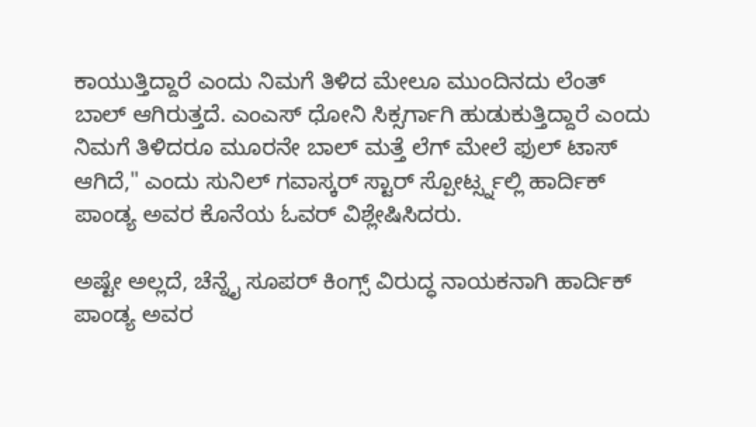ಕಾಯುತ್ತಿದ್ದಾರೆ ಎಂದು ನಿಮಗೆ ತಿಳಿದ ಮೇಲೂ ಮುಂದಿನದು ಲೆಂತ್ ಬಾಲ್ ಆಗಿರುತ್ತದೆ. ಎಂಎಸ್ ಧೋನಿ ಸಿಕ್ಸರ್ಗಾಗಿ ಹುಡುಕುತ್ತಿದ್ದಾರೆ ಎಂದು ನಿಮಗೆ ತಿಳಿದರೂ ಮೂರನೇ ಬಾಲ್ ಮತ್ತೆ ಲೆಗ್ ಮೇಲೆ ಫುಲ್ ಟಾಸ್ ಆಗಿದೆ," ಎಂದು ಸುನಿಲ್ ಗವಾಸ್ಕರ್ ಸ್ಟಾರ್ ಸ್ಪೋರ್ಟ್ಸ್ನಲ್ಲಿ ಹಾರ್ದಿಕ್ ಪಾಂಡ್ಯ ಅವರ ಕೊನೆಯ ಓವರ್ ವಿಶ್ಲೇಷಿಸಿದರು.

ಅಷ್ಟೇ ಅಲ್ಲದೆ, ಚೆನ್ನೈ ಸೂಪರ್ ಕಿಂಗ್ಸ್ ವಿರುದ್ಧ ನಾಯಕನಾಗಿ ಹಾರ್ದಿಕ್ ಪಾಂಡ್ಯ ಅವರ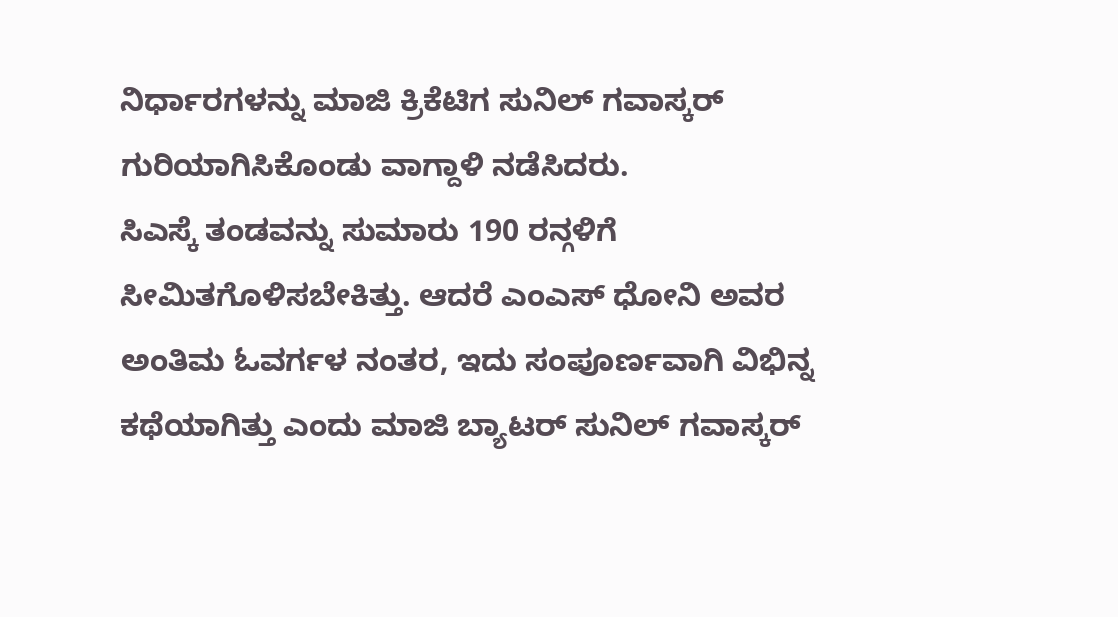ನಿರ್ಧಾರಗಳನ್ನು ಮಾಜಿ ಕ್ರಿಕೆಟಿಗ ಸುನಿಲ್ ಗವಾಸ್ಕರ್ ಗುರಿಯಾಗಿಸಿಕೊಂಡು ವಾಗ್ದಾಳಿ ನಡೆಸಿದರು.
ಸಿಎಸ್ಕೆ ತಂಡವನ್ನು ಸುಮಾರು 190 ರನ್ಗಳಿಗೆ ಸೀಮಿತಗೊಳಿಸಬೇಕಿತ್ತು. ಆದರೆ ಎಂಎಸ್ ಧೋನಿ ಅವರ ಅಂತಿಮ ಓವರ್ಗಳ ನಂತರ, ಇದು ಸಂಪೂರ್ಣವಾಗಿ ವಿಭಿನ್ನ ಕಥೆಯಾಗಿತ್ತು ಎಂದು ಮಾಜಿ ಬ್ಯಾಟರ್ ಸುನಿಲ್ ಗವಾಸ್ಕರ್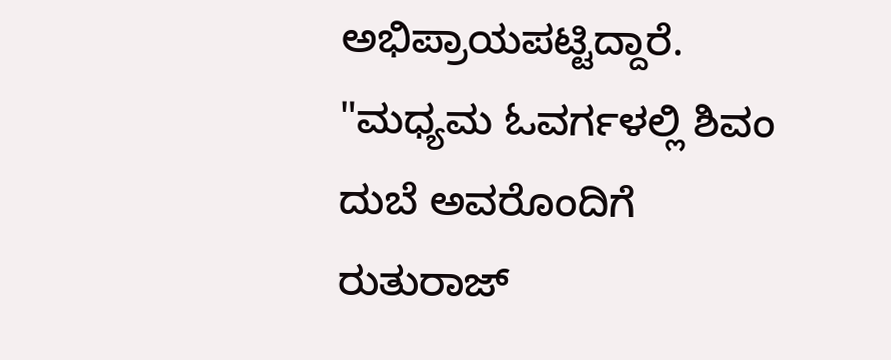ಅಭಿಪ್ರಾಯಪಟ್ಟಿದ್ದಾರೆ.
"ಮಧ್ಯಮ ಓವರ್ಗಳಲ್ಲಿ ಶಿವಂ ದುಬೆ ಅವರೊಂದಿಗೆ ರುತುರಾಜ್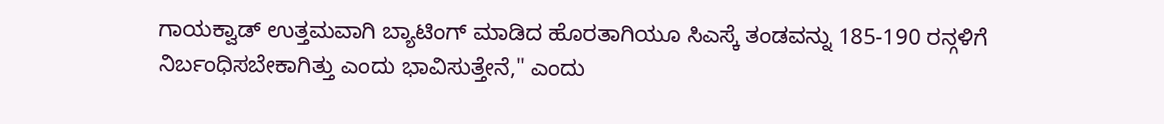ಗಾಯಕ್ವಾಡ್ ಉತ್ತಮವಾಗಿ ಬ್ಯಾಟಿಂಗ್ ಮಾಡಿದ ಹೊರತಾಗಿಯೂ ಸಿಎಸ್ಕೆ ತಂಡವನ್ನು 185-190 ರನ್ಗಳಿಗೆ ನಿರ್ಬಂಧಿಸಬೇಕಾಗಿತ್ತು ಎಂದು ಭಾವಿಸುತ್ತೇನೆ," ಎಂದು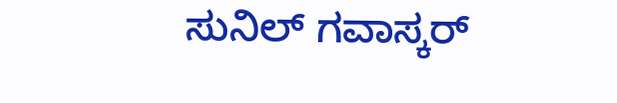ಸುನಿಲ್ ಗವಾಸ್ಕರ್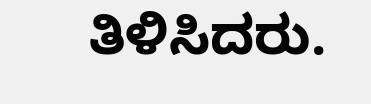ತಿಳಿಸಿದರು.